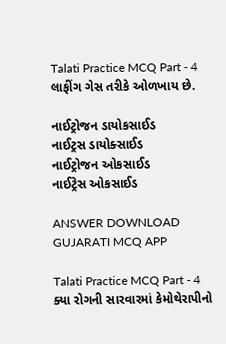Talati Practice MCQ Part - 4
લાફીંગ ગેસ તરીકે ઓળખાય છે.

નાઈટ્રોજન ડાયોકસાઈડ
નાઈટ્રસ ડાયોક્સાઈડ
નાઈટ્રોજન ઓકસાઈડ
નાઈટ્રેસ ઓકસાઈડ

ANSWER DOWNLOAD GUJARATI MCQ APP

Talati Practice MCQ Part - 4
ક્યા રોગની સારવારમાં કેમોથેરાપીનો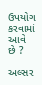ઉપયોગ કરવામાં આવે છે ?

અલ્સર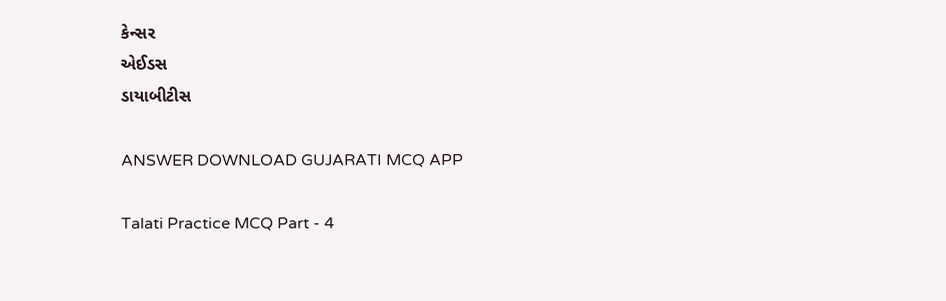કેન્સર
એઈડસ
ડાયાબીટીસ

ANSWER DOWNLOAD GUJARATI MCQ APP

Talati Practice MCQ Part - 4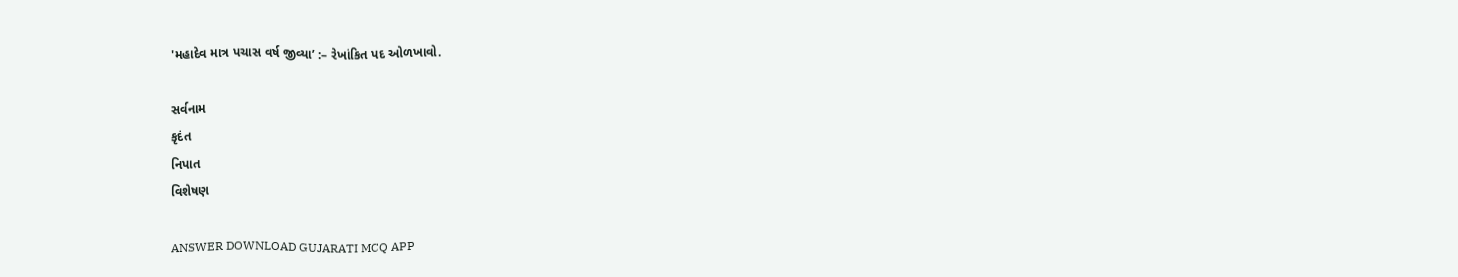'મહાદેવ માત્ર પચાસ વર્ષ જીવ્યા’ :– રેખાંકિત પદ ઓળખાવો.

સર્વનામ
કૃદંત
નિપાત
વિશેષણ

ANSWER DOWNLOAD GUJARATI MCQ APP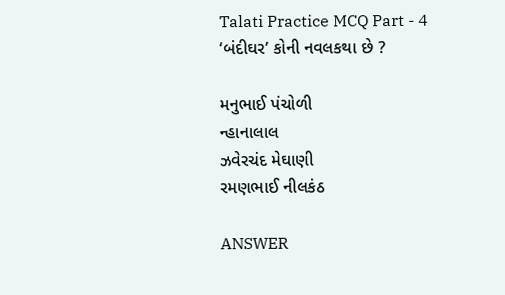Talati Practice MCQ Part - 4
‘બંદીઘર’ કોની નવલકથા છે ?

મનુભાઈ પંચોળી
ન્હાનાલાલ
ઝવેરચંદ મેઘાણી
રમણભાઈ નીલકંઠ

ANSWER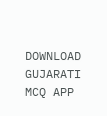DOWNLOAD GUJARATI MCQ APP